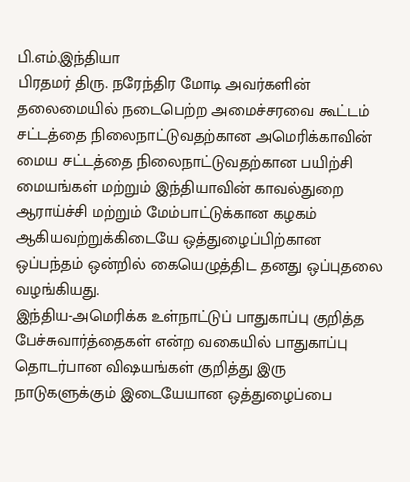பி.எம்.இந்தியா
பிரதமர் திரு. நரேந்திர மோடி அவர்களின் தலைமையில் நடைபெற்ற அமைச்சரவை கூட்டம் சட்டத்தை நிலைநாட்டுவதற்கான அமெரிக்காவின் மைய சட்டத்தை நிலைநாட்டுவதற்கான பயிற்சி மையங்கள் மற்றும் இந்தியாவின் காவல்துறை ஆராய்ச்சி மற்றும் மேம்பாட்டுக்கான கழகம் ஆகியவற்றுக்கிடையே ஒத்துழைப்பிற்கான ஒப்பந்தம் ஒன்றில் கையெழுத்திட தனது ஒப்புதலை வழங்கியது.
இந்திய-அமெரிக்க உள்நாட்டுப் பாதுகாப்பு குறித்த பேச்சுவார்த்தைகள் என்ற வகையில் பாதுகாப்பு தொடர்பான விஷயங்கள் குறித்து இரு நாடுகளுக்கும் இடையேயான ஒத்துழைப்பை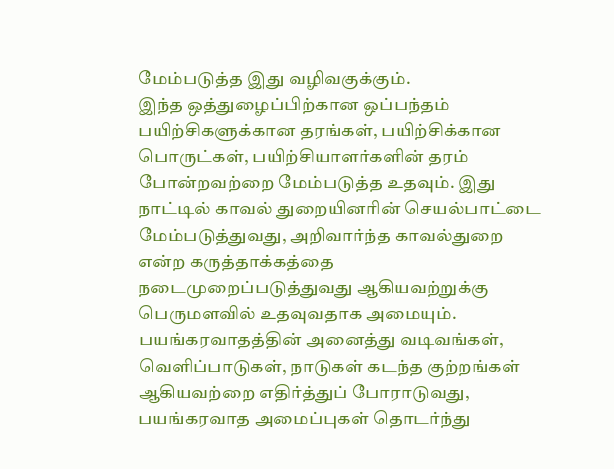மேம்படுத்த இது வழிவகுக்கும்.
இந்த ஒத்துழைப்பிற்கான ஒப்பந்தம் பயிற்சிகளுக்கான தரங்கள், பயிற்சிக்கான பொருட்கள், பயிற்சியாளர்களின் தரம் போன்றவற்றை மேம்படுத்த உதவும். இது நாட்டில் காவல் துறையினரின் செயல்பாட்டை மேம்படுத்துவது, அறிவார்ந்த காவல்துறை என்ற கருத்தாக்கத்தை நடைமுறைப்படுத்துவது ஆகியவற்றுக்கு பெருமளவில் உதவுவதாக அமையும்.
பயங்கரவாதத்தின் அனைத்து வடிவங்கள், வெளிப்பாடுகள், நாடுகள் கடந்த குற்றங்கள் ஆகியவற்றை எதிர்த்துப் போராடுவது, பயங்கரவாத அமைப்புகள் தொடர்ந்து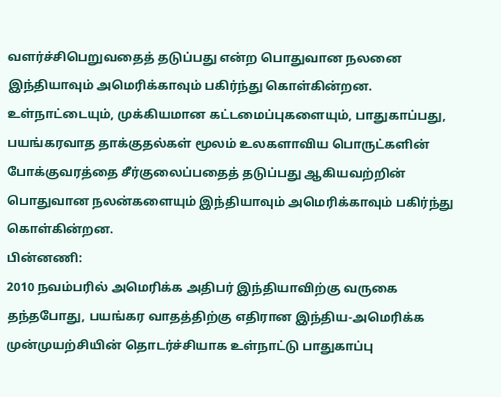வளர்ச்சிபெறுவதைத் தடுப்பது என்ற பொதுவான நலனை இந்தியாவும் அமெரிக்காவும் பகிர்ந்து கொள்கின்றன. உள்நாட்டையும், முக்கியமான கட்டமைப்புகளையும், பாதுகாப்பது, பயங்கரவாத தாக்குதல்கள் மூலம் உலகளாவிய பொருட்களின் போக்குவரத்தை சீர்குலைப்பதைத் தடுப்பது ஆகியவற்றின் பொதுவான நலன்களையும் இந்தியாவும் அமெரிக்காவும் பகிர்ந்து கொள்கின்றன.
பின்னணி:
2010 நவம்பரில் அமெரிக்க அதிபர் இந்தியாவிற்கு வருகை தந்தபோது, பயங்கர வாதத்திற்கு எதிரான இந்திய-அமெரிக்க முன்முயற்சியின் தொடர்ச்சியாக உள்நாட்டு பாதுகாப்பு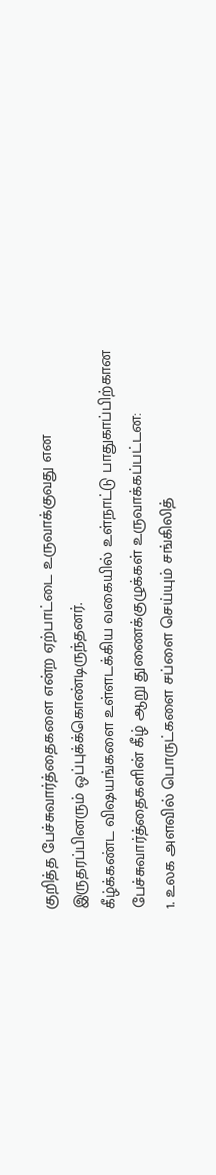குறித்த பேச்சுவார்த்தைகளை என்ற ஏற்பாட்டை உருவாக்குவது என இருதரப்பினரும் ஒப்புக்க்கொண்டிருந்தனர்.
கீழ்க்கண்ட விஷயங்களை உள்ளடக்கிய வகையில் உள்நாட்டு பாதுகாப்பிற்கான பேச்சுவார்த்தைகளின் கீழ் ஆறு துணைக்குழுக்கள் உருவாக்கப்பட்டன:
1. உலக அளவில் பொருட்களை சப்ளை செய்யும் சங்கிலித்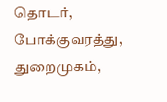தொடர், போக்குவரத்து, துறைமுகம்,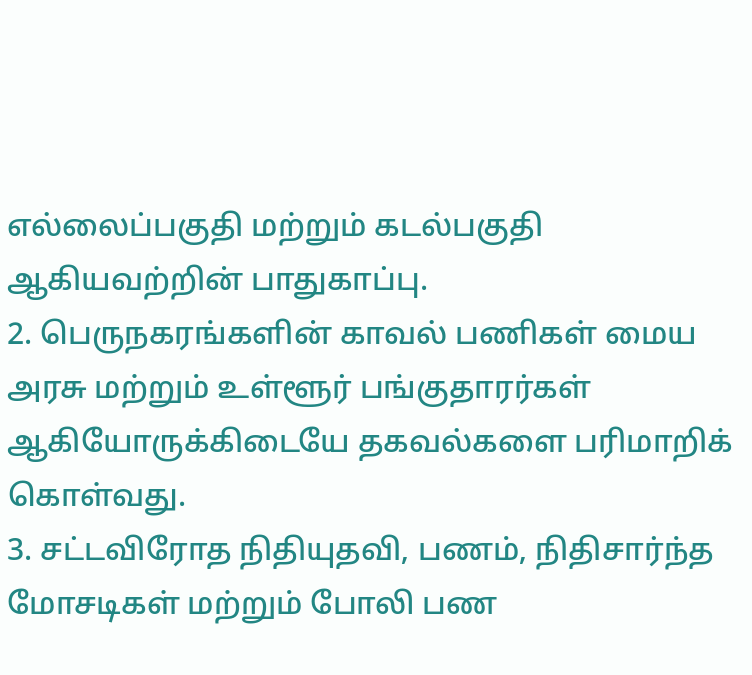எல்லைப்பகுதி மற்றும் கடல்பகுதி ஆகியவற்றின் பாதுகாப்பு.
2. பெருநகரங்களின் காவல் பணிகள் மைய அரசு மற்றும் உள்ளூர் பங்குதாரர்கள் ஆகியோருக்கிடையே தகவல்களை பரிமாறிக் கொள்வது.
3. சட்டவிரோத நிதியுதவி, பணம், நிதிசார்ந்த மோசடிகள் மற்றும் போலி பண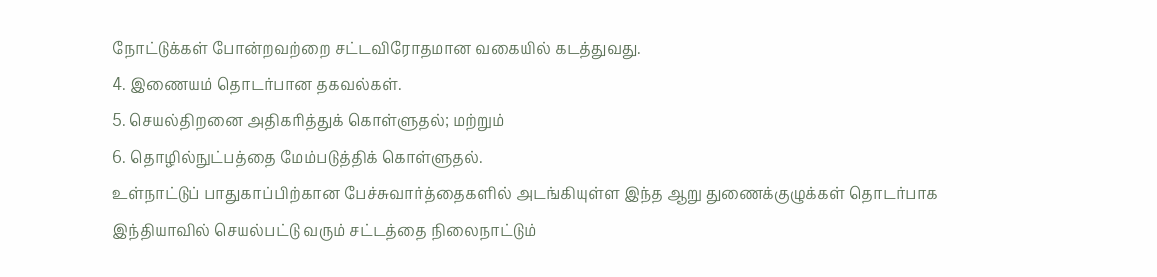நோட்டுக்கள் போன்றவற்றை சட்டவிரோதமான வகையில் கடத்துவது.
4. இணையம் தொடர்பான தகவல்கள்.
5. செயல்திறனை அதிகரித்துக் கொள்ளுதல்; மற்றும்
6. தொழில்நுட்பத்தை மேம்படுத்திக் கொள்ளுதல்.
உள்நாட்டுப் பாதுகாப்பிற்கான பேச்சுவார்த்தைகளில் அடங்கியுள்ள இந்த ஆறு துணைக்குழுக்கள் தொடர்பாக இந்தியாவில் செயல்பட்டு வரும் சட்டத்தை நிலைநாட்டும்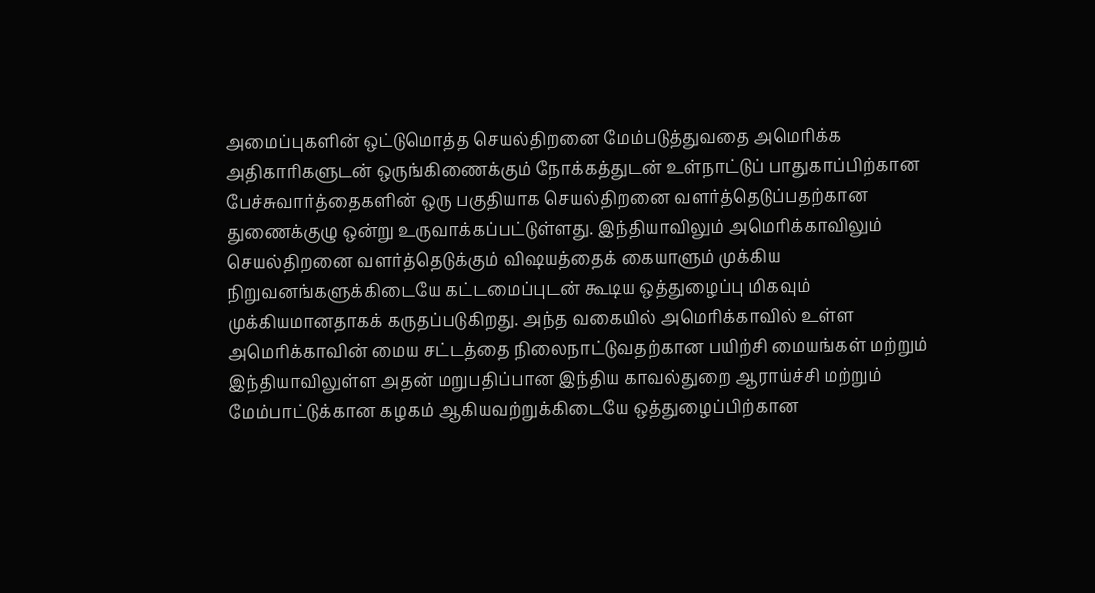அமைப்புகளின் ஒட்டுமொத்த செயல்திறனை மேம்படுத்துவதை அமெரிக்க அதிகாரிகளுடன் ஒருங்கிணைக்கும் நோக்கத்துடன் உள்நாட்டுப் பாதுகாப்பிற்கான பேச்சுவார்த்தைகளின் ஒரு பகுதியாக செயல்திறனை வளர்த்தெடுப்பதற்கான துணைக்குழு ஒன்று உருவாக்கப்பட்டுள்ளது. இந்தியாவிலும் அமெரிக்காவிலும் செயல்திறனை வளர்த்தெடுக்கும் விஷயத்தைக் கையாளும் முக்கிய நிறுவனங்களுக்கிடையே கட்டமைப்புடன் கூடிய ஒத்துழைப்பு மிகவும் முக்கியமானதாகக் கருதப்படுகிறது. அந்த வகையில் அமெரிக்காவில் உள்ள அமெரிக்காவின் மைய சட்டத்தை நிலைநாட்டுவதற்கான பயிற்சி மையங்கள் மற்றும் இந்தியாவிலுள்ள அதன் மறுபதிப்பான இந்திய காவல்துறை ஆராய்ச்சி மற்றும் மேம்பாட்டுக்கான கழகம் ஆகியவற்றுக்கிடையே ஒத்துழைப்பிற்கான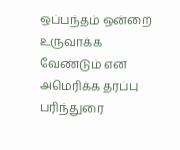ஒப்பந்தம் ஒன்றை உருவாக்க வேண்டும் என அமெரிக்க தரப்பு பரிந்துரை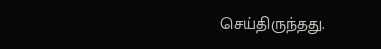செய்திருந்தது.